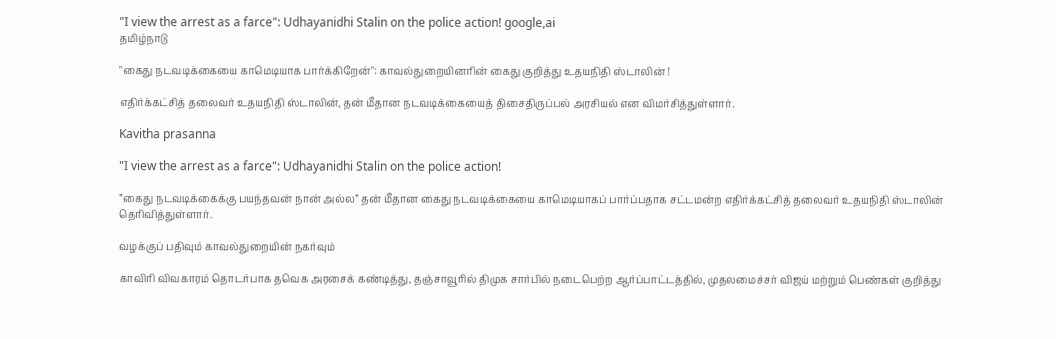"I view the arrest as a farce": Udhayanidhi Stalin on the police action! google,ai
தமிழ்நாடு

"கைது நடவடிக்கையை காமெடியாக பார்க்கிறேன்": காவல்துறையினரின் கைது குறித்து உதயநிதி ஸ்டாலின் !

எதிர்க்கட்சித் தலைவர் உதயநிதி ஸ்டாலின், தன் மீதான நடவடிக்கையைத் திசைதிருப்பல் அரசியல் என விமர்சித்துள்ளார்.

Kavitha prasanna

"I view the arrest as a farce": Udhayanidhi Stalin on the police action!

”கைது நடவடிக்கைக்கு பயந்தவன் நான் அல்ல” தன் மீதான கைது நடவடிக்கையை காமெடியாகப் பார்ப்பதாக சட்டமன்ற எதிர்க்கட்சித் தலைவர் உதயநிதி ஸ்டாலின் தெரிவித்துள்ளார்.

வழக்குப் பதிவும் காவல்துறையின் நகர்வும்

காவிரி விவகாரம் தொடர்பாக தவெக அரசைக் கண்டித்து, தஞ்சாவூரில் திமுக சார்பில் நடைபெற்ற ஆர்ப்பாட்டத்தில், முதலமைச்சர் விஜய் மற்றும் பெண்கள் குறித்து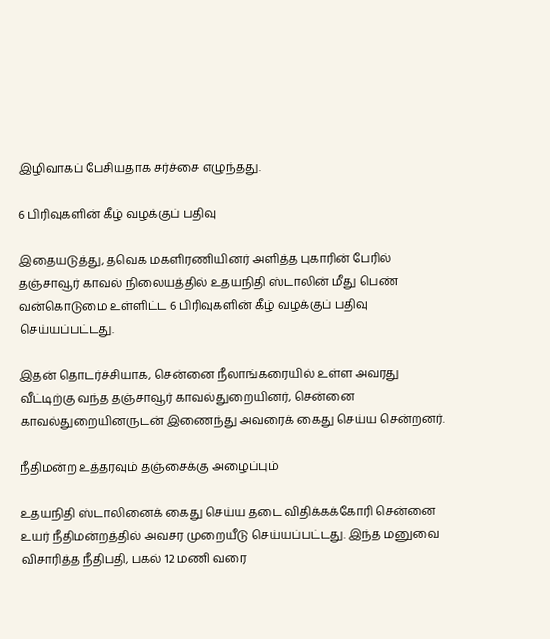இழிவாகப் பேசியதாக சர்ச்சை எழுந்தது.

6 பிரிவுகளின் கீழ் வழக்குப் பதிவு

இதையடுத்து, தவெக மகளிரணியினர் அளித்த புகாரின் பேரில் தஞ்சாவூர் காவல் நிலையத்தில் உதயநிதி ஸ்டாலின் மீது பெண் வன்கொடுமை உள்ளிட்ட 6 பிரிவுகளின் கீழ் வழக்குப் பதிவு செய்யப்பட்டது.

இதன் தொடர்ச்சியாக, சென்னை நீலாங்கரையில் உள்ள அவரது வீட்டிற்கு வந்த தஞ்சாவூர் காவல்துறையினர், சென்னை காவல்துறையினருடன் இணைந்து அவரைக் கைது செய்ய சென்றனர்.

நீதிமன்ற உத்தரவும் தஞ்சைக்கு அழைப்பும்

உதயநிதி ஸ்டாலினைக் கைது செய்ய தடை விதிக்கக்கோரி சென்னை உயர் நீதிமன்றத்தில் அவசர முறையீடு செய்யப்பட்டது. இந்த மனுவை விசாரித்த நீதிபதி, பகல் 12 மணி வரை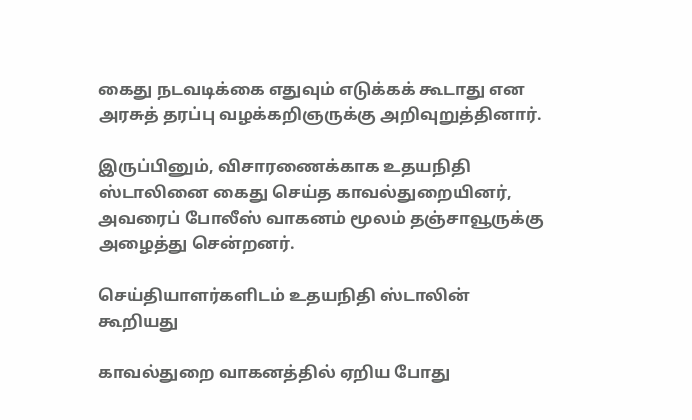கைது நடவடிக்கை எதுவும் எடுக்கக் கூடாது என அரசுத் தரப்பு வழக்கறிஞருக்கு அறிவுறுத்தினார்.

இருப்பினும், விசாரணைக்காக உதயநிதி ஸ்டாலினை கைது செய்த காவல்துறையினர், அவரைப் போலீஸ் வாகனம் மூலம் தஞ்சாவூருக்கு அழைத்து சென்றனர்.

செய்தியாளர்களிடம் உதயநிதி ஸ்டாலின் கூறியது

காவல்துறை வாகனத்தில் ஏறிய போது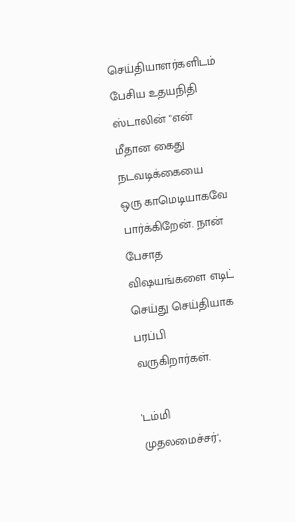செய்தியாளர்களிடம் பேசிய உதயநிதி ஸ்டாலின் "என் மீதான கைது நடவடிக்கையை ஒரு காமெடியாகவே பார்க்கிறேன். நான் பேசாத விஷயங்களை எடிட் செய்து செய்தியாக பரப்பி வருகிறார்கள்.

'டம்மி முதலமைச்சர்',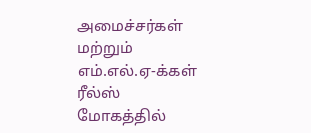அமைச்சர்கள் மற்றும் எம்.எல்.ஏ-க்கள் ரீல்ஸ் மோகத்தில்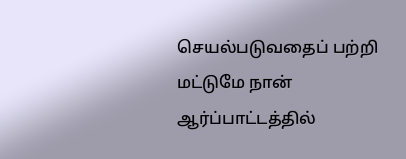செயல்படுவதைப் பற்றி மட்டுமே நான் ஆர்ப்பாட்டத்தில்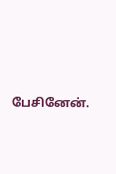பேசினேன்.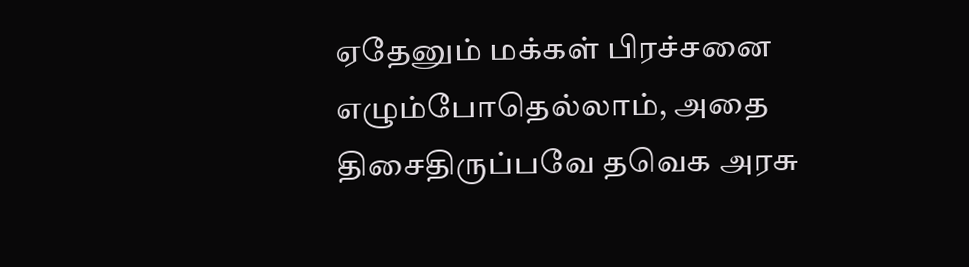ஏதேனும் மக்கள் பிரச்சனை எழும்போதெல்லாம், அதை திசைதிருப்பவே தவெக அரசு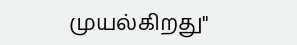முயல்கிறது"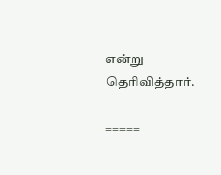என்று தெரிவித்தார்.

=====